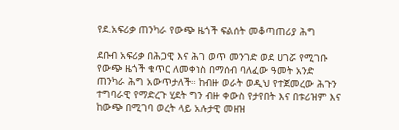የደ.አፍሪቃ ጠንካራ የውጭ ዜጎች ፍልሰት መቆጣጠሪያ ሕግ

ደቡብ አፍሪቃ በሕጋዊ እና ሕገ ወጥ መንገድ ወደ ሀገሯ የሚገቡ የውጭ ዜጎች ቁጥር ለመቀነስ በማሰብ ባለፈው ዓመት አንድ ጠንካራ ሕግ አውጥታለች። ከብዙ ወራት ወዲህ የተጀመረው ሕጉን ተግባራዊ የማድረጉ ሂደት ግን ብዙ ቀውስ የታየበት እና በቱሪዝም እና ከውጭ በሚገባ ወረት ላይ አሉታዊ መዘዝ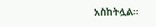አስከትሏል።